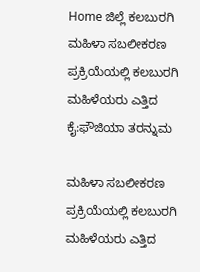Home ಜಿಲ್ಲೆ ಕಲಬುರಗಿ ಮಹಿಳಾ ಸಬಲೀಕರಣ ಪ್ರಕ್ರಿಯೆಯಲ್ಲಿ ಕಲಬುರಗಿ ಮಹಿಳೆಯರು ಎತ್ತಿದ ಕೈ:ಫೌಜಿಯಾ ತರನ್ನುಮ

ಮಹಿಳಾ ಸಬಲೀಕರಣ ಪ್ರಕ್ರಿಯೆಯಲ್ಲಿ ಕಲಬುರಗಿ ಮಹಿಳೆಯರು ಎತ್ತಿದ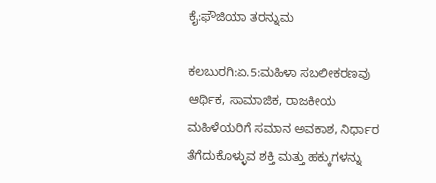ಕೈ:ಫೌಜಿಯಾ ತರನ್ನುಮ

ಕಲಬುರಗಿ:ಏ.5:ಮಹಿಳಾ ಸಬಲೀಕರಣವು ಆರ್ಥಿಕ, ಸಾಮಾಜಿಕ, ರಾಜಕೀಯ ಮಹಿಳೆಯರಿಗೆ ಸಮಾನ ಅವಕಾಶ, ನಿರ್ಧಾರ ತೆಗೆದುಕೊಳ್ಳುವ ಶಕ್ತಿ ಮತ್ತು ಹಕ್ಕುಗಳನ್ನು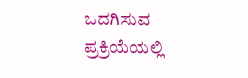ಒದಗಿಸುವ ಪ್ರಕ್ರಿಯೆಯಲ್ಲಿ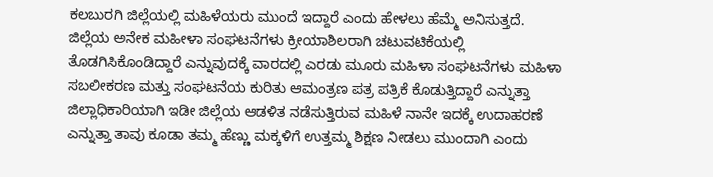ಕಲಬುರಗಿ ಜಿಲ್ಲೆಯಲ್ಲಿ ಮಹಿಳೆಯರು ಮುಂದೆ ಇದ್ದಾರೆ ಎಂದು ಹೇಳಲು ಹೆಮ್ಮೆ ಅನಿಸುತ್ತದೆ. ಜಿಲ್ಲೆಯ ಅನೇಕ ಮಹೀಳಾ ಸಂಘಟನೆಗಳು ಕ್ರೀಯಾಶಿಲರಾಗಿ ಚಟುವಟಿಕೆಯಲ್ಲಿ ತೊಡಗಿಸಿಕೊಂಡಿದ್ದಾರೆ ಎನ್ನುವುದಕ್ಕೆ ವಾರದಲ್ಲಿ ಎರಡು ಮೂರು ಮಹಿಳಾ ಸಂಘಟನೆಗಳು ಮಹಿಳಾ ಸಬಲೀಕರಣ ಮತ್ತು ಸಂಘಟನೆಯ ಕುರಿತು ಆಮಂತ್ರಣ ಪತ್ರ ಪತ್ರಿಕೆ ಕೊಡುತ್ತಿದ್ದಾರೆ ಎನ್ನುತ್ತಾ ಜಿಲ್ಲಾಧಿಕಾರಿಯಾಗಿ ಇಡೀ ಜಿಲ್ಲೆಯ ಆಡಳಿತ ನಡೆಸುತ್ತಿರುವ ಮಹಿಳೆ ನಾನೇ ಇದಕ್ಕೆ ಉದಾಹರಣೆ ಎನ್ನುತ್ತಾ ತಾವು ಕೂಡಾ ತಮ್ಮ ಹೆಣ್ಣು ಮಕ್ಕಳಿಗೆ ಉತ್ತಮ್ಮ ಶಿಕ್ಷಣ ನೀಡಲು ಮುಂದಾಗಿ ಎಂದು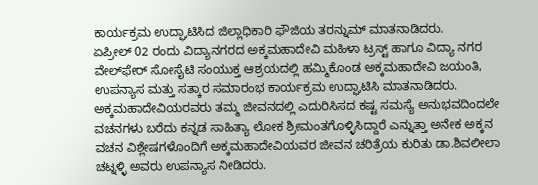ಕಾರ್ಯಕ್ರಮ ಉದ್ಘಾಟಿಸಿದ ಜಿಲ್ಲಾಧಿಕಾರಿ ಫೌಜಿಯ ತರನ್ನುಮ್ ಮಾತನಾಡಿದರು.
ಏಪ್ರೀಲ್ 02 ರಂದು ವಿದ್ಯಾನಗರದ ಅಕ್ಕಮಹಾದೇವಿ ಮಹಿಳಾ ಟ್ರಸ್ಟ್ ಹಾಗೂ ವಿದ್ಯಾ ನಗರ ವೇಲ್‍ಫೇರ್ ಸೋಸೈಟಿ ಸಂಯುಕ್ತ ಆಶ್ರಯದಲ್ಲಿ ಹಮ್ಮಿಕೊಂಡ ಅಕ್ಕಮಹಾದೇವಿ ಜಯಂತಿ, ಉಪನ್ಯಾಸ ಮತ್ತು ಸತ್ಕಾರ ಸಮಾರಂಭ ಕಾರ್ಯಕ್ರಮ ಉದ್ಘಾಟಿಸಿ ಮಾತನಾಡಿದರು.
ಅಕ್ಕಮಹಾದೇವಿಯರವರು ತಮ್ಮ ಜೀವನದಲ್ಲಿ ಎದುರಿಸಿಸದ ಕಷ್ಟ ಸಮಸ್ಯೆ ಅನುಭವದಿಂದಲೇ ವಚನಗಳು ಬರೆದು ಕನ್ನಡ ಸಾಹಿತ್ಯಾ ಲೋಕ ಶ್ರೀಮಂತಗೊಳ್ಳಿಸಿದ್ದಾರೆ ಎನ್ನುತ್ತಾ ಅನೇಕ ಅಕ್ಕನ ವಚನ ವಿಶ್ಲೇಷಗಳೊಂದಿಗೆ ಅಕ್ಕಮಹಾದೇವಿಯವರ ಜೀವನ ಚರಿತ್ರೆಯ ಕುರಿತು ಡಾ.ಶಿವಲೀಲಾ ಚಟ್ನಳ್ಳಿ ಅವರು ಉಪನ್ಯಾಸ ನೀಡಿದರು.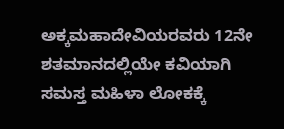ಅಕ್ಕಮಹಾದೇವಿಯರವರು 12ನೇ ಶತಮಾನದಲ್ಲಿಯೇ ಕವಿಯಾಗಿ ಸಮಸ್ತ ಮಹಿಳಾ ಲೋಕಕ್ಕೆ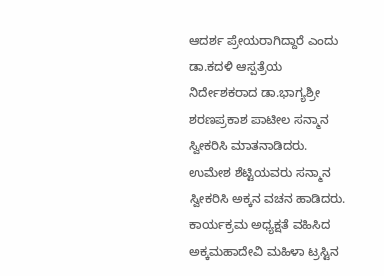ಆದರ್ಶ ಪ್ರೇಯರಾಗಿದ್ದಾರೆ ಎಂದು ಡಾ.ಕದಳಿ ಆಸ್ಪತ್ರೆಯ ನಿರ್ದೇಶಕರಾದ ಡಾ.ಭಾಗ್ಯಶ್ರೀ ಶರಣಪ್ರಕಾಶ ಪಾಟೀಲ ಸನ್ಮಾನ ಸ್ವೀಕರಿಸಿ ಮಾತನಾಡಿದರು.
ಉಮೇಶ ಶೆಟ್ಟಿಯವರು ಸನ್ಮಾನ ಸ್ವೀಕರಿಸಿ ಅಕ್ಕನ ವಚನ ಹಾಡಿದರು. ಕಾರ್ಯಕ್ರಮ ಅಧ್ಯಕ್ಷತೆ ವಹಿಸಿದ ಅಕ್ಕಮಹಾದೇವಿ ಮಹಿಳಾ ಟ್ರಸ್ಟಿನ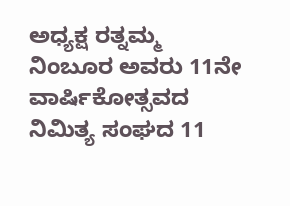ಅಧ್ಯಕ್ಷ ರತ್ನಮ್ಮ ನಿಂಬೂರ ಅವರು 11ನೇ ವಾರ್ಷಿಕೋತ್ಸವದ ನಿಮಿತ್ಯ ಸಂಘದ 11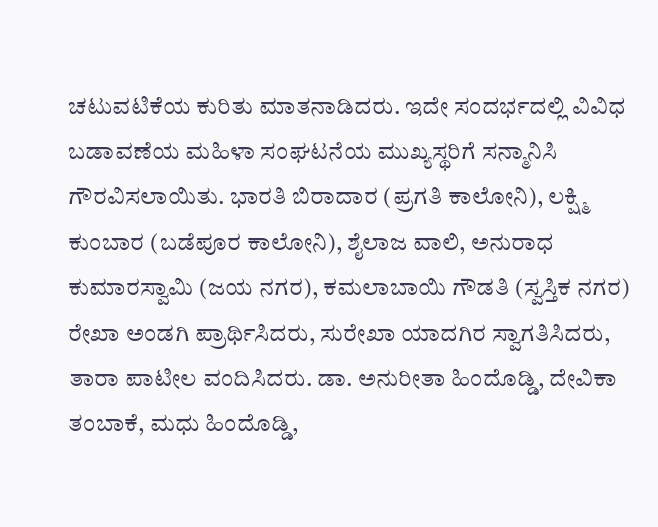ಚಟುವಟಿಕೆಯ ಕುರಿತು ಮಾತನಾಡಿದರು. ಇದೇ ಸಂದರ್ಭದಲ್ಲಿ ವಿವಿಧ ಬಡಾವಣೆಯ ಮಹಿಳಾ ಸಂಘಟನೆಯ ಮುಖ್ಯಸ್ಥರಿಗೆ ಸನ್ಮಾನಿಸಿ ಗೌರವಿಸಲಾಯಿತು. ಭಾರತಿ ಬಿರಾದಾರ (ಪ್ರಗತಿ ಕಾಲೋನಿ), ಲಕ್ಷ್ಮಿ ಕುಂಬಾರ (ಬಡೆಪೂರ ಕಾಲೋನಿ), ಶೈಲಾಜ ವಾಲಿ, ಅನುರಾಧ ಕುಮಾರಸ್ವಾಮಿ (ಜಯ ನಗರ), ಕಮಲಾಬಾಯಿ ಗೌಡತಿ (ಸ್ವಸ್ತಿಕ ನಗರ)
ರೇಖಾ ಅಂಡಗಿ ಪ್ರಾರ್ಥಿಸಿದರು, ಸುರೇಖಾ ಯಾದಗಿರ ಸ್ವಾಗತಿಸಿದರು, ತಾರಾ ಪಾಟೀಲ ವಂದಿಸಿದರು. ಡಾ. ಅನುರೀತಾ ಹಿಂದೊಡ್ಡಿ, ದೇವಿಕಾ ತಂಬಾಕೆ, ಮಧು ಹಿಂದೊಡ್ಡಿ,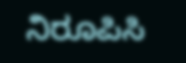ನಿರೂಪಿಸಿ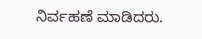ನಿರ್ವಹಣೆ ಮಾಡಿದರು.